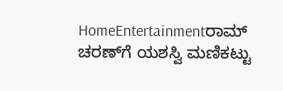HomeEntertainmentರಾಮ್ ಚರಣ್‌ಗೆ ಯಶಸ್ವಿ ಮಣಿಕಟ್ಟು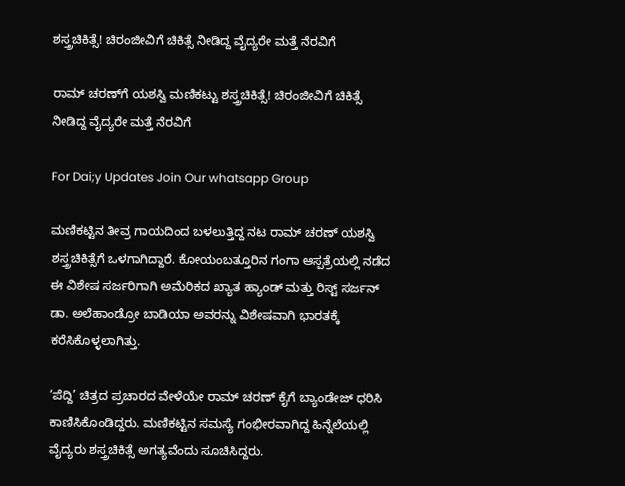ಶಸ್ತ್ರಚಿಕಿತ್ಸೆ! ಚಿರಂಜೀವಿಗೆ ಚಿಕಿತ್ಸೆ ನೀಡಿದ್ದ ವೈದ್ಯರೇ ಮತ್ತೆ ನೆರವಿಗೆ

ರಾಮ್ ಚರಣ್‌ಗೆ ಯಶಸ್ವಿ ಮಣಿಕಟ್ಟು ಶಸ್ತ್ರಚಿಕಿತ್ಸೆ! ಚಿರಂಜೀವಿಗೆ ಚಿಕಿತ್ಸೆ ನೀಡಿದ್ದ ವೈದ್ಯರೇ ಮತ್ತೆ ನೆರವಿಗೆ

For Dai;y Updates Join Our whatsapp Group

ಮಣಿಕಟ್ಟಿನ ತೀವ್ರ ಗಾಯದಿಂದ ಬಳಲುತ್ತಿದ್ದ ನಟ ರಾಮ್ ಚರಣ್ ಯಶಸ್ವಿ ಶಸ್ತ್ರಚಿಕಿತ್ಸೆಗೆ ಒಳಗಾಗಿದ್ದಾರೆ. ಕೋಯಂಬತ್ತೂರಿನ ಗಂಗಾ ಆಸ್ಪತ್ರೆಯಲ್ಲಿ ನಡೆದ ಈ ವಿಶೇಷ ಸರ್ಜರಿಗಾಗಿ ಅಮೆರಿಕದ ಖ್ಯಾತ ಹ್ಯಾಂಡ್ ಮತ್ತು ರಿಸ್ಟ್ ಸರ್ಜನ್ ಡಾ. ಅಲೆಹಾಂಡ್ರೋ ಬಾಡಿಯಾ ಅವರನ್ನು ವಿಶೇಷವಾಗಿ ಭಾರತಕ್ಕೆ ಕರೆಸಿಕೊಳ್ಳಲಾಗಿತ್ತು.

‘ಪೆದ್ದಿ’ ಚಿತ್ರದ ಪ್ರಚಾರದ ವೇಳೆಯೇ ರಾಮ್ ಚರಣ್ ಕೈಗೆ ಬ್ಯಾಂಡೇಜ್ ಧರಿಸಿ ಕಾಣಿಸಿಕೊಂಡಿದ್ದರು. ಮಣಿಕಟ್ಟಿನ ಸಮಸ್ಯೆ ಗಂಭೀರವಾಗಿದ್ದ ಹಿನ್ನೆಲೆಯಲ್ಲಿ ವೈದ್ಯರು ಶಸ್ತ್ರಚಿಕಿತ್ಸೆ ಅಗತ್ಯವೆಂದು ಸೂಚಿಸಿದ್ದರು.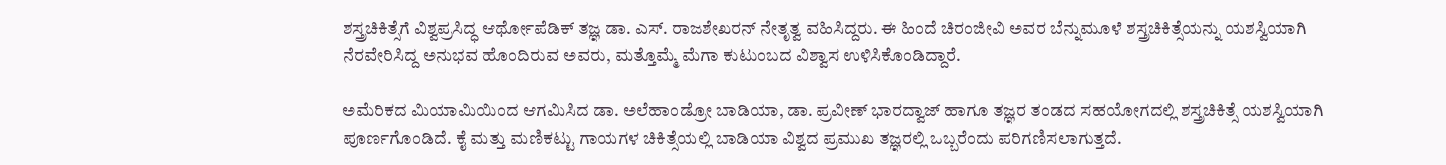ಶಸ್ತ್ರಚಿಕಿತ್ಸೆಗೆ ವಿಶ್ವಪ್ರಸಿದ್ಧ ಆರ್ಥೋಪೆಡಿಕ್ ತಜ್ಞ ಡಾ. ಎಸ್. ರಾಜಶೇಖರನ್ ನೇತೃತ್ವ ವಹಿಸಿದ್ದರು. ಈ ಹಿಂದೆ ಚಿರಂಜೀವಿ ಅವರ ಬೆನ್ನುಮೂಳೆ ಶಸ್ತ್ರಚಿಕಿತ್ಸೆಯನ್ನು ಯಶಸ್ವಿಯಾಗಿ ನೆರವೇರಿಸಿದ್ದ ಅನುಭವ ಹೊಂದಿರುವ ಅವರು, ಮತ್ತೊಮ್ಮೆ ಮೆಗಾ ಕುಟುಂಬದ ವಿಶ್ವಾಸ ಉಳಿಸಿಕೊಂಡಿದ್ದಾರೆ.

ಅಮೆರಿಕದ ಮಿಯಾಮಿಯಿಂದ ಆಗಮಿಸಿದ ಡಾ. ಅಲೆಹಾಂಡ್ರೋ ಬಾಡಿಯಾ, ಡಾ. ಪ್ರವೀಣ್ ಭಾರದ್ವಾಜ್ ಹಾಗೂ ತಜ್ಞರ ತಂಡದ ಸಹಯೋಗದಲ್ಲಿ ಶಸ್ತ್ರಚಿಕಿತ್ಸೆ ಯಶಸ್ವಿಯಾಗಿ ಪೂರ್ಣಗೊಂಡಿದೆ. ಕೈ ಮತ್ತು ಮಣಿಕಟ್ಟು ಗಾಯಗಳ ಚಿಕಿತ್ಸೆಯಲ್ಲಿ ಬಾಡಿಯಾ ವಿಶ್ವದ ಪ್ರಮುಖ ತಜ್ಞರಲ್ಲಿ ಒಬ್ಬರೆಂದು ಪರಿಗಣಿಸಲಾಗುತ್ತದೆ.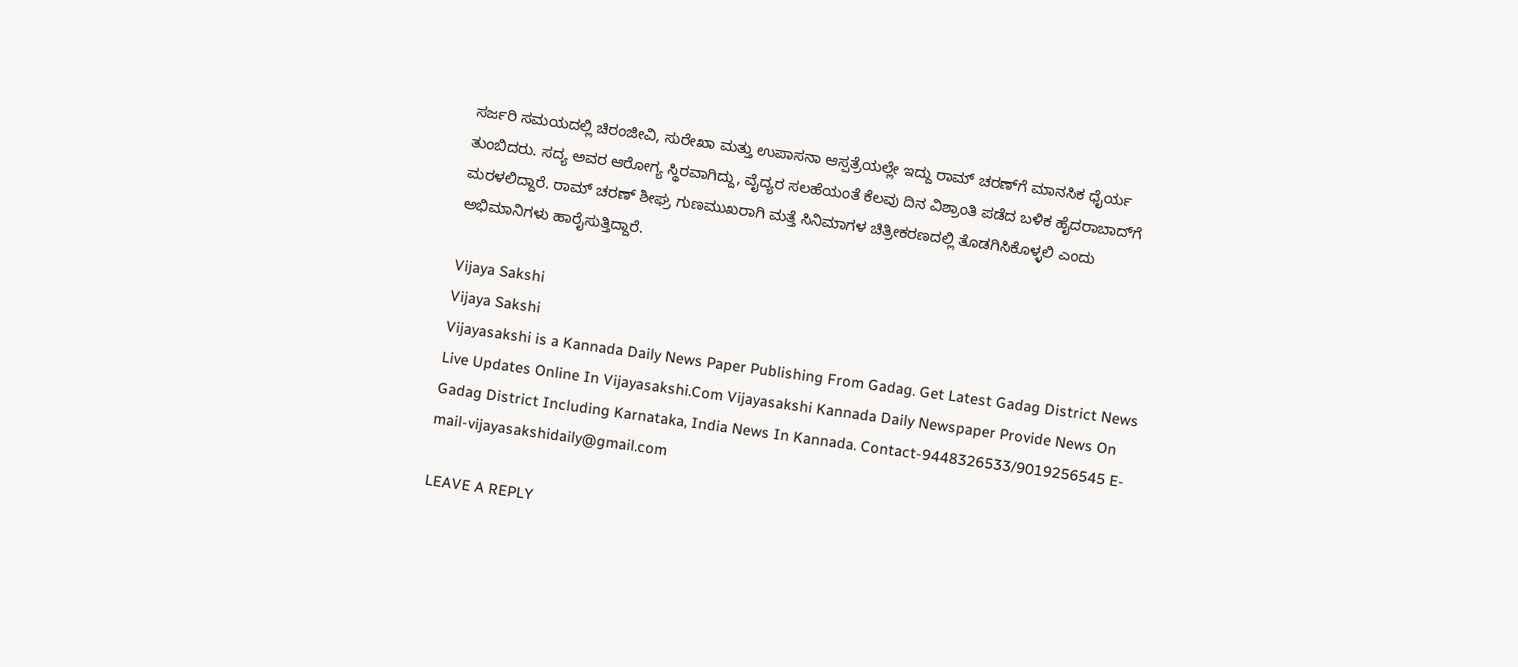ಸರ್ಜರಿ ಸಮಯದಲ್ಲಿ ಚಿರಂಜೀವಿ, ಸುರೇಖಾ ಮತ್ತು ಉಪಾಸನಾ ಆಸ್ಪತ್ರೆಯಲ್ಲೇ ಇದ್ದು ರಾಮ್ ಚರಣ್‌ಗೆ ಮಾನಸಿಕ ಧೈರ್ಯ ತುಂಬಿದರು. ಸದ್ಯ ಅವರ ಆರೋಗ್ಯ ಸ್ಥಿರವಾಗಿದ್ದು, ವೈದ್ಯರ ಸಲಹೆಯಂತೆ ಕೆಲವು ದಿನ ವಿಶ್ರಾಂತಿ ಪಡೆದ ಬಳಿಕ ಹೈದರಾಬಾದ್‌ಗೆ ಮರಳಲಿದ್ದಾರೆ. ರಾಮ್ ಚರಣ್ ಶೀಘ್ರ ಗುಣಮುಖರಾಗಿ ಮತ್ತೆ ಸಿನಿಮಾಗಳ ಚಿತ್ರೀಕರಣದಲ್ಲಿ ತೊಡಗಿಸಿಕೊಳ್ಳಲಿ ಎಂದು ಅಭಿಮಾನಿಗಳು ಹಾರೈಸುತ್ತಿದ್ದಾರೆ.

Vijaya Sakshi
Vijaya Sakshi
Vijayasakshi is a Kannada Daily News Paper Publishing From Gadag. Get Latest Gadag District News Live Updates Online In Vijayasakshi.Com Vijayasakshi Kannada Daily Newspaper Provide News On Gadag District Including Karnataka, India News In Kannada. Contact-9448326533/9019256545 E-mail-vijayasakshidaily@gmail.com

LEAVE A REPLY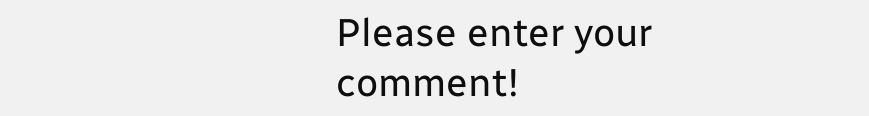Please enter your comment!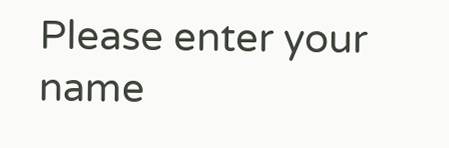Please enter your name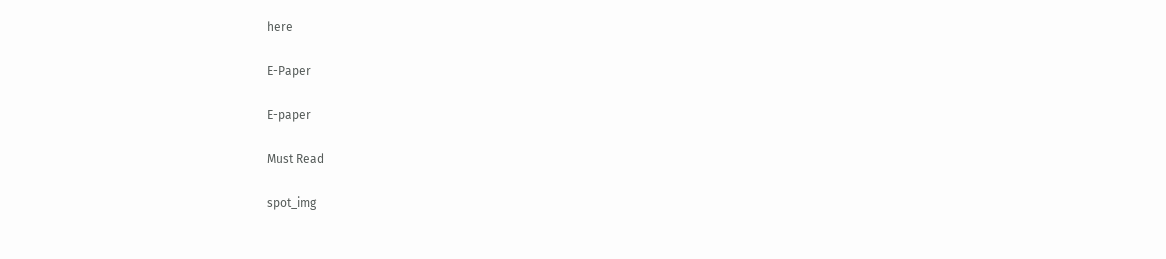here

E-Paper

E-paper

Must Read

spot_img